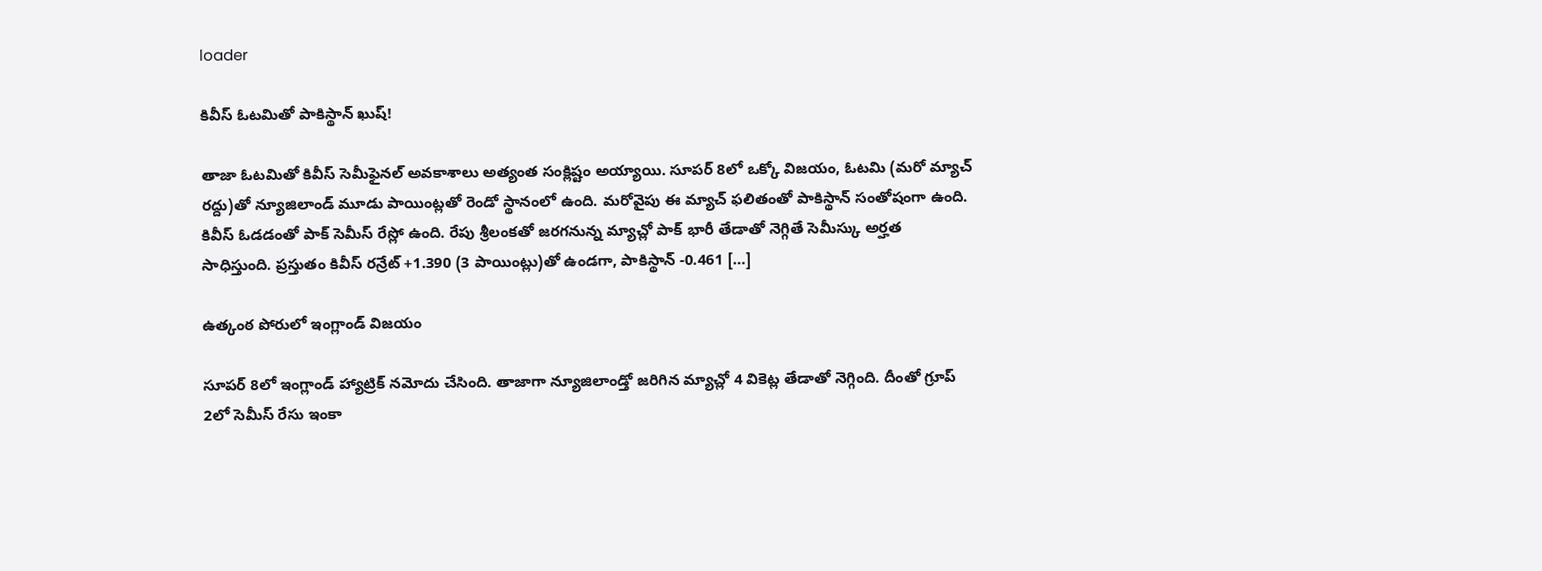loader

కివీస్ ఓటమితో పాకిస్థాన్ ఖుష్!

తాజా ఓటమితో కివీస్ సెమీఫైనల్ అవకాశాలు అత్యంత సంక్లిష్టం అయ్యాయి. సూపర్ 8లో ఒక్కో విజయం, ఓటమి (మరో మ్యాచ్ రద్దు)తో న్యూజిలాండ్ మూడు పాయింట్లతో రెండో స్థానంలో ఉంది. మరోవైపు ఈ మ్యాచ్ ఫలితంతో పాకిస్థాన్ సంతోషంగా ఉంది. కివీస్ ఓడడంతో పాక్ సెమీస్ రేస్లో ఉంది. రేపు శ్రీలంకతో జరగనున్న మ్యాచ్లో పాక్ భారీ తేడాతో నెగ్గితే సెమీస్కు అర్హత సాధిస్తుంది. ప్రస్తుతం కివీస్ రన్రేట్ +1.390 (3 పాయింట్లు)తో ఉండగా, పాకిస్థాన్ -0.461 […]

ఉత్కంఠ పోరులో ఇంగ్లాండ్ విజయం

సూపర్ 8లో ఇంగ్లాండ్ హ్యాట్రిక్ నమోదు చేసింది. తాజాగా న్యూజిలాండ్తో జరిగిన మ్యాచ్లో 4 వికెట్ల తేడాతో నెగ్గింది. దీంతో గ్రూప్ 2లో సెమీస్ రేసు ఇంకా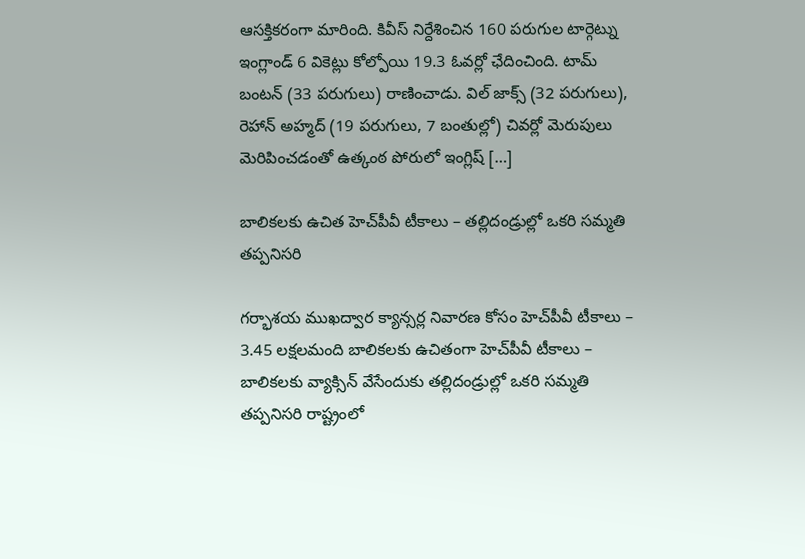ఆసక్తికరంగా మారింది. కివీస్ నిర్దేశించిన 160 పరుగుల టార్గెట్ను ఇంగ్లాండ్ 6 వికెట్లు కోల్పోయి 19.3 ఓవర్లో ఛేదించింది. టామ్ బంటన్ (33 పరుగులు) రాణించాడు. విల్ జాక్స్ (32 పరుగులు), రెహాన్ అహ్మద్ (19 పరుగులు, 7 బంతుల్లో) చివర్లో మెరుపులు మెరిపించడంతో ఉత్కంఠ పోరులో ఇంగ్లిష్ […]

బాలికలకు ఉచిత హెచ్‌పీవీ టీకాలు – తల్లిదండ్రుల్లో ఒకరి సమ్మతి తప్పనిసరి

గర్భాశయ ముఖద్వార క్యాన్సర్ల నివారణ కోసం హెచ్‌పీవీ టీకాలు – 3.45 లక్షలమంది బాలికలకు ఉచితంగా హెచ్‌పీవీ టీకాలు – బాలికలకు వ్యాక్సిన్ వేసేందుకు తల్లిదండ్రుల్లో ఒకరి సమ్మతి తప్పనిసరి రాష్ట్రంలో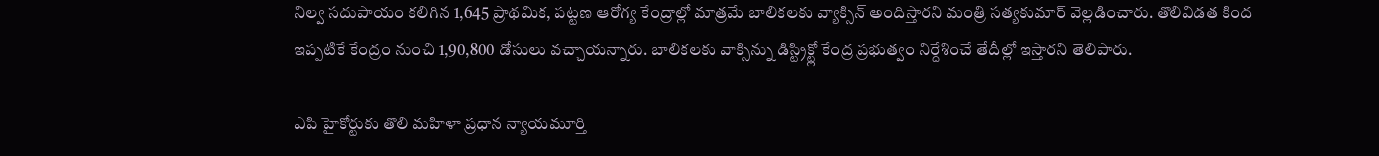నిల్వ సదుపాయం కలిగిన 1,645 ప్రాథమిక, పట్టణ ఆరోగ్య కేంద్రాల్లో మాత్రమే బాలికలకు వ్యాక్సిన్ అందిస్తారని మంత్రి సత్యకుమార్‌ వెల్లడించారు. తొలివిడత కింద ఇప్పటికే కేంద్రం నుంచి 1,90,800 డోసులు వచ్చాయన్నారు. బాలికలకు వాక్సిన్ను డిస్ట్రిక్ట్లో కేంద్ర ప్రభుత్వం నిర్దేశించే తేదీల్లో ఇస్తారని తెలిపారు.

ఎపి హైకోర్టుకు తొలి మహిళా ప్రధాన న్యాయమూర్తి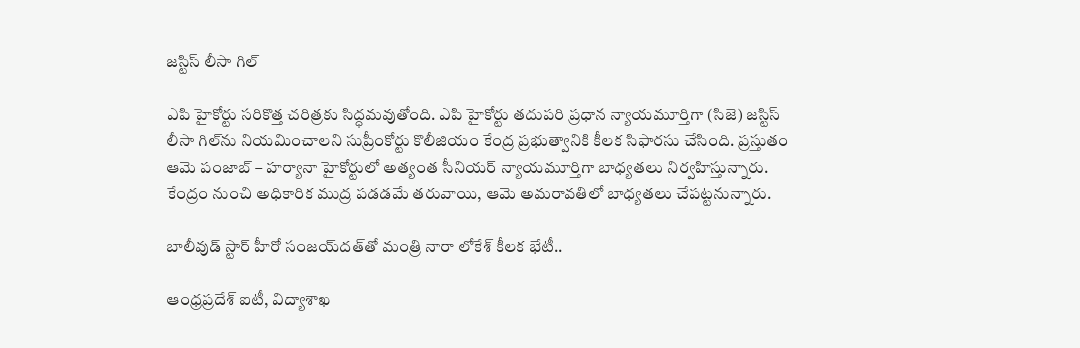జస్టిస్ లీసా గిల్

ఎపి హైకోర్టు సరికొత్త చరిత్రకు సిద్ధమవుతోంది. ఎపి హైకోర్టు తదుపరి ప్రధాన న్యాయమూర్తిగా (సిజె) జస్టిస్ లీసా గిల్‌ను నియమించాలని సుప్రీంకోర్టు కొలీజియం కేంద్ర ప్రభుత్వానికి కీలక సిఫారసు చేసింది. ప్రస్తుతం ఆమె పంజాబ్ – హర్యానా హైకోర్టులో అత్యంత సీనియర్ న్యాయమూర్తిగా బాధ్యతలు నిర్వహిస్తున్నారు. కేంద్రం నుంచి అధికారిక ముద్ర పడడమే తరువాయి, ఆమె అమరావతిలో బాధ్యతలు చేపట్టనున్నారు.

బాలీవుడ్ స్టార్ హీరో సంజయ్‌దత్‌తో మంత్రి నారా లోకేశ్ కీలక భేటీ..

ఆంధ్రప్రదేశ్ ఐటీ, విద్యాశాఖ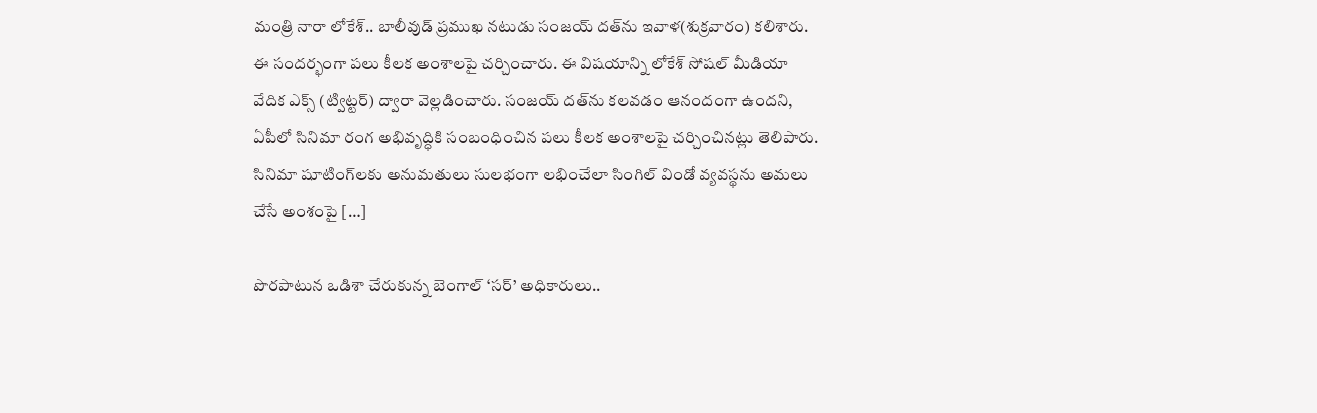మంత్రి నారా లోకేశ్.. బాలీవుడ్ ప్రముఖ నటుడు సంజయ్ దత్‌ను ఇవాళ(శుక్రవారం) కలిశారు. ఈ సందర్భంగా పలు కీలక అంశాలపై చర్చించారు. ఈ విషయాన్ని లోకేశ్ సోషల్ మీడియా వేదిక ఎక్స్ (ట్విట్టర్) ద్వారా వెల్లడించారు. సంజయ్ దత్‌ను కలవడం ఆనందంగా ఉందని, ఏపీలో సినిమా రంగ అభివృద్ధికి సంబంధించిన పలు కీలక అంశాలపై చర్చించినట్లు తెలిపారు. సినిమా షూటింగ్‌లకు అనుమతులు సులభంగా లభించేలా సింగిల్ విండో వ్యవస్థను అమలు చేసే అంశంపై […]

పొరపాటున ఒడిశా చేరుకున్న బెంగాల్‌ ‘సర్‌’ అధికారులు..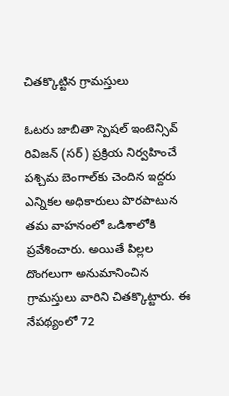చితక్కొట్టిన గ్రామస్తులు

ఓటరు జాబితా స్పెషల్ ఇంటెన్సివ్ రివిజన్ (సర్‌) ప్రక్రియ నిర్వహించే పశ్చిమ బెంగాల్‌కు చెందిన ఇద్దరు ఎన్నికల అధికారులు పొరపాటున తమ వాహనంలో ఒడిశాలోకి ప్రవేశించారు. అయితే పిల్లల దొంగలుగా అనుమానించిన గ్రామస్తులు వారిని చితక్కొట్టారు. ఈ నేపథ్యంలో 72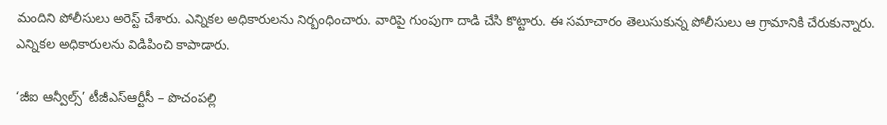మందిని పోలీసులు అరెస్ట్‌ చేశారు. ఎన్నికల అధికారులను నిర్బంధించారు. వారిపై గుంపుగా దాడి చేసి కొట్టారు. ఈ సమాచారం తెలుసుకున్న పోలీసులు ఆ గ్రామానికి చేరుకున్నారు. ఎన్నికల అధికారులను విడిపించి కాపాడారు.

‘జీఐ ఆన్వీల్స్’ టీజీఎస్ఆర్టీసీ – పొచంపల్లి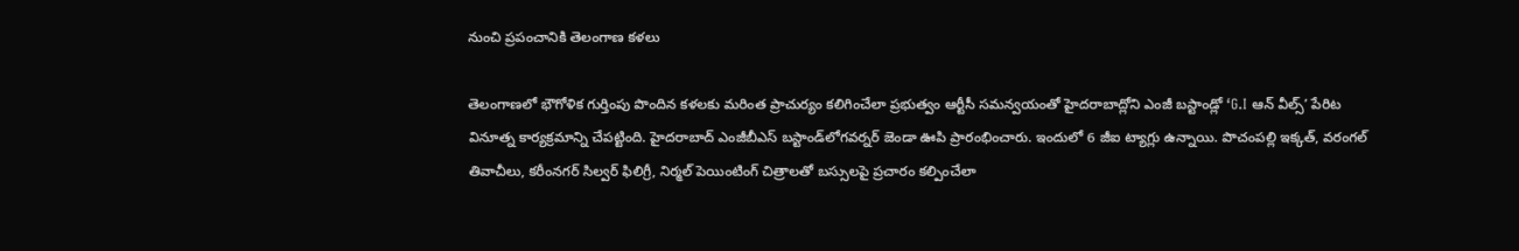నుంచి ప్రపంచానికి తెలంగాణ కళలు

తెలంగాణలో భౌగోళిక గుర్తింపు పొందిన కళలకు మరింత ప్రాచుర్యం కలిగించేలా ప్రభుత్వం ఆర్టీసీ సమన్వయంతో హైదరాబాద్లోని ఎంజీ బస్టాండ్లో ‘G.I ఆన్‌ వీల్స్’ పేరిట వినూత్న కార్యక్రమాన్ని చేపట్టింది. హైదరాబాద్‌ ఎంజీబీఎస్ బస్టాండ్‌లోగవర్నర్‌ జెండా ఊపి ప్రారంభించారు. ఇందులో 6 జీఐ ట్యాగ్లు ఉన్నాయి. పొచంపల్లి ఇక్కత్, వరంగల్ తివాచీలు, కరీంనగర్ సిల్వర్ ఫిలిగ్రీ, నిర్మల్ పెయింటింగ్ చిత్రాలతో బస్సులపై ప్రచారం కల్పించేలా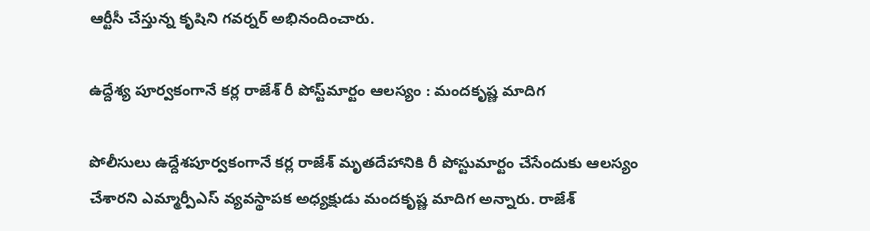ఆర్టీసీ చేస్తున్న కృషిని గవర్నర్ అభినందించారు.

ఉద్దేశ్య పూర్వకంగానే క‌ర్ల రాజేశ్ రీ పోస్ట్‌మార్టం ఆలస్యం : మందకృష్ణ మాదిగ

పోలీసులు ఉద్దేశపూర్వకంగానే కర్ల రాజేశ్‌ మృతదేహానికి రీ పోస్టుమార్టం చేసేందుకు ఆలస్యం చేశారని ఎమ్మార్పీఎస్ వ్యవస్థాపక అధ్యక్షుడు మందకృష్ణ మాదిగ అన్నారు. రాజేశ్‌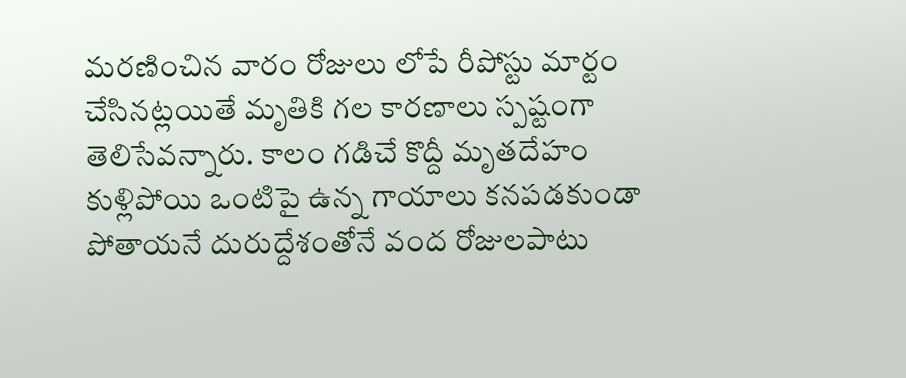మరణించిన వారం రోజులు లోపే రీపోస్టు మార్టం చేసినట్లయితే మృతికి గల కారణాలు స్పష్టంగా తెలిసేవన్నారు. కాలం గడిచే కొద్దీ మృతదేహం కుళ్లిపోయి ఒంటిపై ఉన్న గాయాలు కనపడకుండా పోతాయనే దురుద్దేశంతోనే వంద రోజులపాటు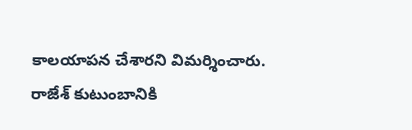కాలయాపన చేశారని విమర్శించారు. రాజేశ్‌ కుటుంబానికి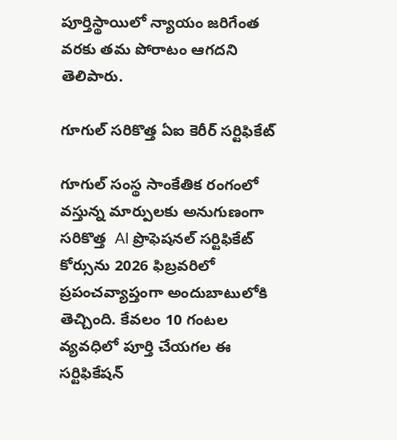పూర్తిస్థాయిలో న్యాయం జరిగేంత వరకు తమ పోరాటం ఆగద‌ని తెలిపారు.

గూగుల్ సరికొత్త ఏఐ కెరీర్ సర్టిఫికేట్

గూగుల్ సంస్థ సాంకేతిక రంగంలో వస్తున్న మార్పులకు అనుగుణంగా సరికొత్త  AI ప్రొఫెషనల్ సర్టిఫికేట్  కోర్సును 2026 ఫిబ్రవరిలో ప్రపంచవ్యాప్తంగా అందుబాటులోకి తెచ్చింది. కేవలం 10 గంటల వ్యవధిలో పూర్తి చేయగల ఈ సర్టిఫికేషన్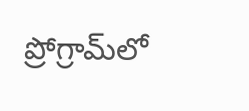ప్రోగ్రామ్‌లో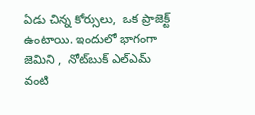ఏడు చిన్న కోర్సులు,  ఒక ప్రాజెక్ట్ ఉంటాయి. ఇందులో భాగంగా జెమిని ,  నోట్‌బుక్ ఎల్‌ఎమ్ వంటి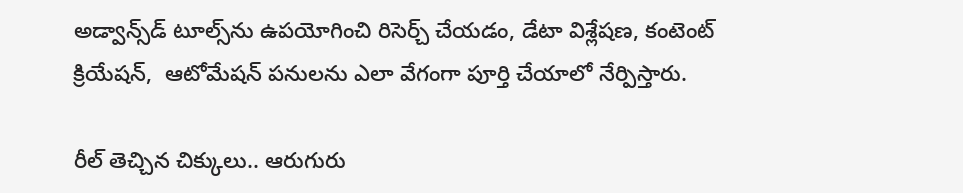అడ్వాన్స్‌డ్ టూల్స్‌ను ఉపయోగించి రిసెర్చ్ చేయడం, డేటా విశ్లేషణ, కంటెంట్ క్రియేషన్,  ఆటోమేషన్ పనులను ఎలా వేగంగా పూర్తి చేయాలో నేర్పిస్తారు.

రీల్‌ తెచ్చిన చిక్కులు.. ఆరుగురు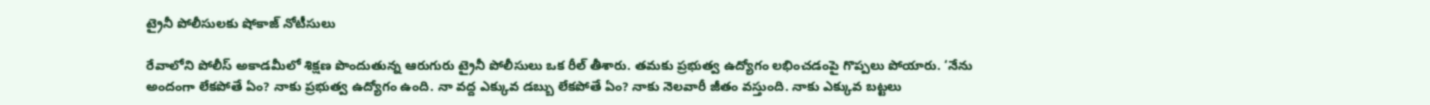ట్రైనీ పోలీసులకు షోకాజ్‌ నోటీసులు

రేవాలోని పోలీస్‌ అకాడమీలో శిక్షణ పొందుతున్న ఆరుగురు ట్రైనీ పోలీసులు ఒక రీల్‌ తీశారు. తమకు ప్రభుత్వ ఉద్యోగం లభించడంపై గొప్పలు పోయారు. ‘నేను అందంగా లేకపోతే ఏం? నాకు ప్రభుత్వ ఉద్యోగం ఉంది. నా వద్ద ఎక్కువ డబ్బు లేకపోతే ఏం? నాకు నెలవారీ జీతం వస్తుంది. నాకు ఎక్కువ బట్టలు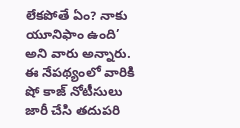లేకపోతే ఏం? నాకు యూనిఫాం ఉంది’ అని వారు అన్నారు. ఈ నేపథ్యంలో వారికి షో కాజ్ నోటీసులు జారీ చేసి తదుపరి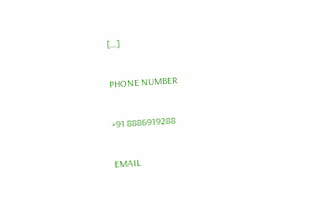[…]

PHONE NUMBER

+91 8886919288

EMAIL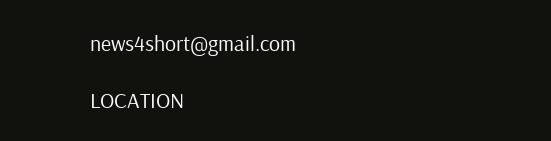news4short@gmail.com

LOCATION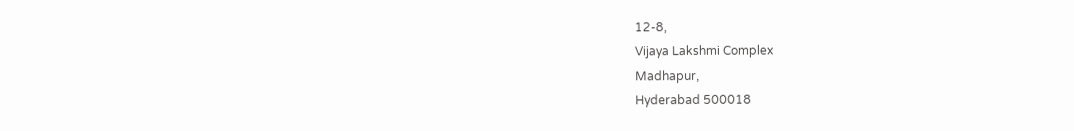12-8,
Vijaya Lakshmi Complex
Madhapur,
Hyderabad 500018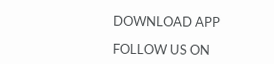DOWNLOAD APP

FOLLOW US ON